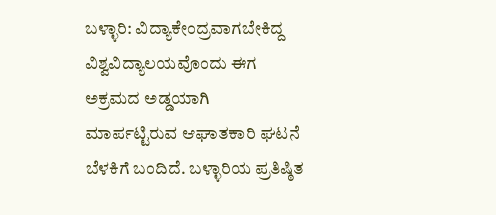ಬಳ್ಳಾರಿ: ವಿದ್ಯಾಕೇಂದ್ರವಾಗಬೇಕಿದ್ದ ವಿಶ್ವವಿದ್ಯಾಲಯವೊಂದು ಈಗ ಅಕ್ರಮದ ಅಡ್ಡಯಾಗಿ ಮಾರ್ಪಟ್ಟಿರುವ ಆಘಾತಕಾರಿ ಘಟನೆ ಬೆಳಕಿಗೆ ಬಂದಿದೆ. ಬಳ್ಳಾರಿಯ ಪ್ರತಿಷ್ಠಿತ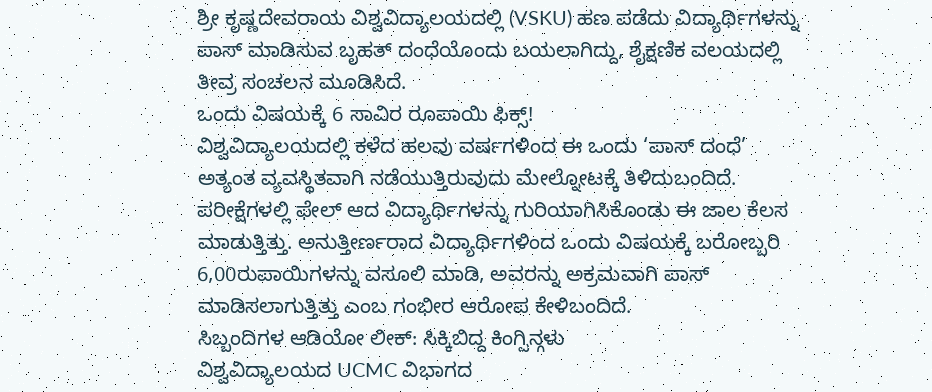ಶ್ರೀ ಕೃಷ್ಣದೇವರಾಯ ವಿಶ್ವವಿದ್ಯಾಲಯದಲ್ಲಿ (VSKU) ಹಣ ಪಡೆದು ವಿದ್ಯಾರ್ಥಿಗಳನ್ನು ಪಾಸ್ ಮಾಡಿಸುವ ಬೃಹತ್ ದಂಧೆಯೊಂದು ಬಯಲಾಗಿದ್ದು, ಶೈಕ್ಷಣಿಕ ವಲಯದಲ್ಲಿ ತೀವ್ರ ಸಂಚಲನ ಮೂಡಿಸಿದೆ.
ಒಂದು ವಿಷಯಕ್ಕೆ 6 ಸಾವಿರ ರೂಪಾಯಿ ಫಿಕ್ಸ್!
ವಿಶ್ವವಿದ್ಯಾಲಯದಲ್ಲಿ ಕಳೆದ ಹಲವು ವರ್ಷಗಳಿಂದ ಈ ಒಂದು ‘ಪಾಸ್ ದಂಧೆ’ ಅತ್ಯಂತ ವ್ಯವಸ್ಥಿತವಾಗಿ ನಡೆಯುತ್ತಿರುವುದು ಮೇಲ್ನೋಟಕ್ಕೆ ತಿಳಿದುಬಂದಿದೆ. ಪರೀಕ್ಷೆಗಳಲ್ಲಿ ಫೇಲ್ ಆದ ವಿದ್ಯಾರ್ಥಿಗಳನ್ನು ಗುರಿಯಾಗಿಸಿಕೊಂಡು ಈ ಜಾಲ ಕೆಲಸ ಮಾಡುತ್ತಿತ್ತು. ಅನುತ್ತೀರ್ಣರಾದ ವಿದ್ಯಾರ್ಥಿಗಳಿಂದ ಒಂದು ವಿಷಯಕ್ಕೆ ಬರೋಬ್ಬರಿ 6,00ರುಪಾಯಿಗಳನ್ನು ವಸೂಲಿ ಮಾಡಿ, ಅವರನ್ನು ಅಕ್ರಮವಾಗಿ ಪಾಸ್ ಮಾಡಿಸಲಾಗುತ್ತಿತ್ತು ಎಂಬ ಗಂಭೀರ ಆರೋಪ ಕೇಳಿಬಂದಿದೆ.
ಸಿಬ್ಬಂದಿಗಳ ಆಡಿಯೋ ಲೀಕ್: ಸಿಕ್ಕಿಬಿದ್ದ ಕಿಂಗ್ಪಿನ್ಗಳು
ವಿಶ್ವವಿದ್ಯಾಲಯದ UCMC ವಿಭಾಗದ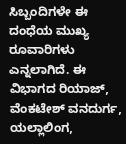ಸಿಬ್ಬಂದಿಗಳೇ ಈ ದಂಧೆಯ ಮುಖ್ಯ ರೂವಾರಿಗಳು ಎನ್ನಲಾಗಿದೆ. ಈ ವಿಭಾಗದ ರಿಯಾಜ್, ವೆಂಕಟೇಶ್ ವನದುರ್ಗ, ಯಲ್ಲಾಲಿಂಗ,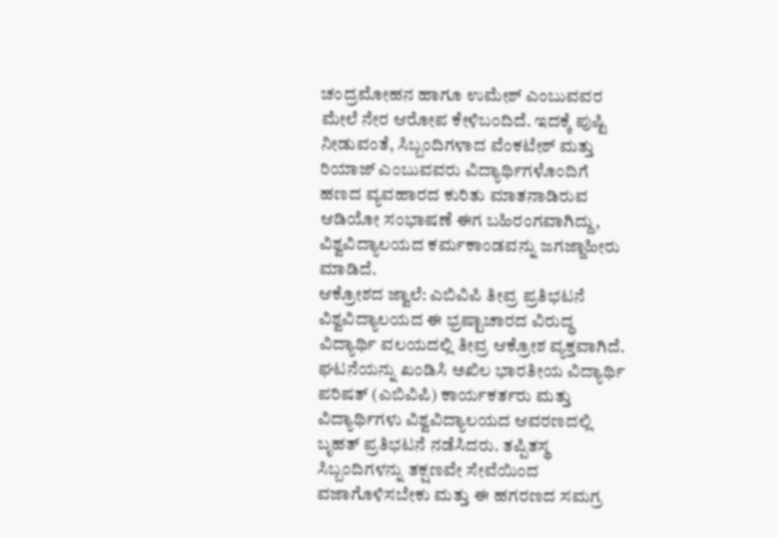ಚಂದ್ರಮೋಹನ ಹಾಗೂ ಉಮೇಶ್ ಎಂಬುವವರ ಮೇಲೆ ನೇರ ಆರೋಪ ಕೇಳಿಬಂದಿದೆ. ಇದಕ್ಕೆ ಪುಷ್ಟಿ ನೀಡುವಂತೆ, ಸಿಬ್ಬಂದಿಗಳಾದ ವೆಂಕಟೇಶ್ ಮತ್ತು ರಿಯಾಜ್ ಎಂಬುವವರು ವಿದ್ಯಾರ್ಥಿಗಳೊಂದಿಗೆ ಹಣದ ವ್ಯವಹಾರದ ಕುರಿತು ಮಾತನಾಡಿರುವ ಆಡಿಯೋ ಸಂಭಾಷಣೆ ಈಗ ಬಹಿರಂಗವಾಗಿದ್ದು, ವಿಶ್ವವಿದ್ಯಾಲಯದ ಕರ್ಮಕಾಂಡವನ್ನು ಜಗಜ್ಜಾಹೀರು ಮಾಡಿದೆ.
ಆಕ್ರೋಶದ ಜ್ವಾಲೆ: ಎಬಿವಿಪಿ ತೀವ್ರ ಪ್ರತಿಭಟನೆ
ವಿಶ್ವವಿದ್ಯಾಲಯದ ಈ ಭ್ರಷ್ಟಾಚಾರದ ವಿರುದ್ಧ ವಿದ್ಯಾರ್ಥಿ ವಲಯದಲ್ಲಿ ತೀವ್ರ ಆಕ್ರೋಶ ವ್ಯಕ್ತವಾಗಿದೆ. ಘಟನೆಯನ್ನು ಖಂಡಿಸಿ ಅಖಿಲ ಭಾರತೀಯ ವಿದ್ಯಾರ್ಥಿ ಪರಿಷತ್ (ಎಬಿವಿಪಿ) ಕಾರ್ಯಕರ್ತರು ಮತ್ತು ವಿದ್ಯಾರ್ಥಿಗಳು ವಿಶ್ವವಿದ್ಯಾಲಯದ ಆವರಣದಲ್ಲಿ ಬೃಹತ್ ಪ್ರತಿಭಟನೆ ನಡೆಸಿದರು. ತಪ್ಪಿತಸ್ಥ ಸಿಬ್ಬಂದಿಗಳನ್ನು ತಕ್ಷಣವೇ ಸೇವೆಯಿಂದ ವಜಾಗೊಳಿಸಬೇಕು ಮತ್ತು ಈ ಹಗರಣದ ಸಮಗ್ರ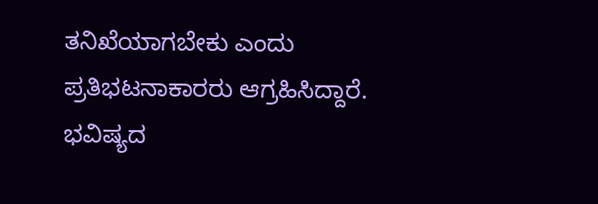ತನಿಖೆಯಾಗಬೇಕು ಎಂದು ಪ್ರತಿಭಟನಾಕಾರರು ಆಗ್ರಹಿಸಿದ್ದಾರೆ.
ಭವಿಷ್ಯದ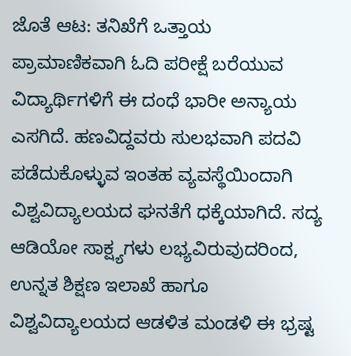ಜೊತೆ ಆಟ: ತನಿಖೆಗೆ ಒತ್ತಾಯ
ಪ್ರಾಮಾಣಿಕವಾಗಿ ಓದಿ ಪರೀಕ್ಷೆ ಬರೆಯುವ ವಿದ್ಯಾರ್ಥಿಗಳಿಗೆ ಈ ದಂಧೆ ಭಾರೀ ಅನ್ಯಾಯ ಎಸಗಿದೆ. ಹಣವಿದ್ದವರು ಸುಲಭವಾಗಿ ಪದವಿ ಪಡೆದುಕೊಳ್ಳುವ ಇಂತಹ ವ್ಯವಸ್ಥೆಯಿಂದಾಗಿ ವಿಶ್ವವಿದ್ಯಾಲಯದ ಘನತೆಗೆ ಧಕ್ಕೆಯಾಗಿದೆ. ಸದ್ಯ ಆಡಿಯೋ ಸಾಕ್ಷ್ಯಗಳು ಲಭ್ಯವಿರುವುದರಿಂದ, ಉನ್ನತ ಶಿಕ್ಷಣ ಇಲಾಖೆ ಹಾಗೂ ವಿಶ್ವವಿದ್ಯಾಲಯದ ಆಡಳಿತ ಮಂಡಳಿ ಈ ಭ್ರಷ್ಟ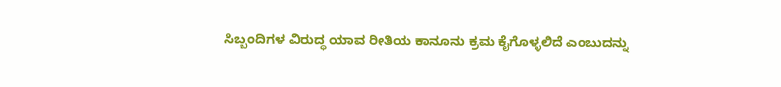ಸಿಬ್ಬಂದಿಗಳ ವಿರುದ್ಧ ಯಾವ ರೀತಿಯ ಕಾನೂನು ಕ್ರಮ ಕೈಗೊಳ್ಳಲಿದೆ ಎಂಬುದನ್ನು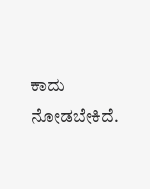ಕಾದು ನೋಡಬೇಕಿದೆ.